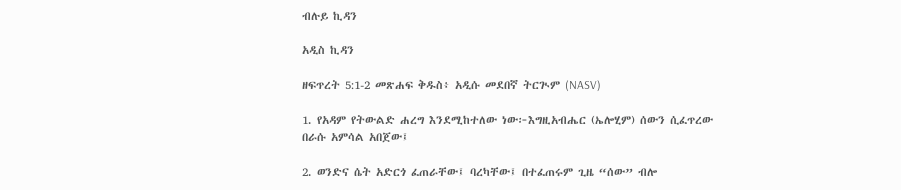ብሉይ ኪዳን

አዲስ ኪዳን

ዘፍጥረት 5:1-2 መጽሐፍ ቅዱስ፥ አዲሱ መደበኛ ትርጒም (NASV)

1. የአዳም የትውልድ ሐረግ እንደሚከተለው ነው፦እግዚአብሔር (ኤሎሂም) ሰውን ሲፈጥረው በራሱ አምሳል አበጀው፤

2. ወንድና ሴት አድርጎ ፈጠራቸው፤ ባረካቸው፤ በተፈጠሩም ጊዜ “ሰው” ብሎ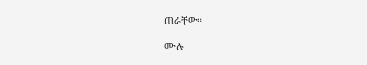ጠራቸው።

ሙሉ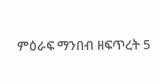ምዕራፍ ማንበብ ዘፍጥረት 5